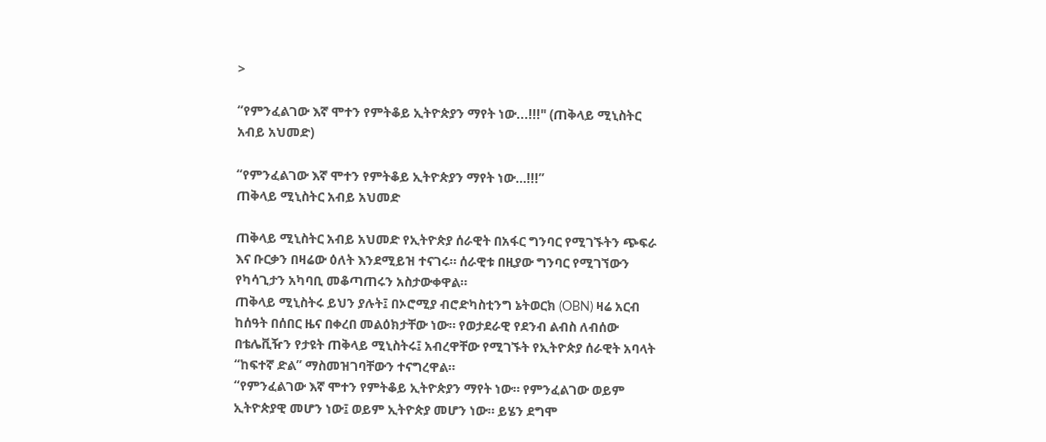>

“የምንፈልገው እኛ ሞተን የምትቆይ ኢትዮጵያን ማየት ነው...!!!" (ጠቅላይ ሚኒስትር አብይ አህመድ)

“የምንፈልገው እኛ ሞተን የምትቆይ ኢትዮጵያን ማየት ነው…!!!”
ጠቅላይ ሚኒስትር አብይ አህመድ

ጠቅላይ ሚኒስትር አብይ አህመድ የኢትዮጵያ ሰራዊት በአፋር ግንባር የሚገኙትን ጭፍራ እና ቡርቃን በዛሬው ዕለት እንደሚይዝ ተናገሩ። ሰራዊቱ በዚያው ግንባር የሚገኘውን የካሳጊታን አካባቢ መቆጣጠሩን አስታውቀዋል።
ጠቅላይ ሚኒስትሩ ይህን ያሉት፤ በኦሮሚያ ብሮድካስቲንግ ኔትወርክ (OBN) ዛሬ አርብ ከሰዓት በሰበር ዜና በቀረበ መልዕክታቸው ነው። የወታደራዊ የደንብ ልብስ ለብሰው በቴሌቪዥን የታዩት ጠቅላይ ሚኒስትሩ፤ አብረዋቸው የሚገኙት የኢትዮጵያ ሰራዊት አባላት “ከፍተኛ ድል” ማስመዝገባቸውን ተናግረዋል።
“የምንፈልገው እኛ ሞተን የምትቆይ ኢትዮጵያን ማየት ነው። የምንፈልገው ወይም ኢትዮጵያዊ መሆን ነው፤ ወይም ኢትዮጵያ መሆን ነው። ይሄን ደግሞ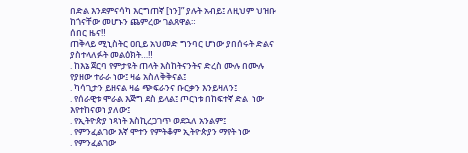በድል እንደምናሳካ እርግጠኛ [ነን]” ያሉት አብይ፤ ለዚህም ህዝቡ ከጎናቸው መሆኑን ጨምረው ገልጸዋል።
ሰበር ዜና‼
ጠቅላይ ሚኒስትር ዐቢይ አህመድ ግንባር ሆነው ያበሰሩት ድልና ያስተላለፉት መልዕክት…‼
. ከእኔ ጀርባ የምታዩት ጠላት እስከትናንትና ድረስ ሙሉ በሙሉ የያዘው ተራራ ነው፤ ዛሬ አስለቅቅናል፤
. ካሳጊታን ይዘናል ዛሬ ጭፍራንና ቡርቃን እንይዛለን፤
. የሰራዊቱ ሞራል እጅግ ደስ ይላል፤ ጦርነቱ በከፍተኛ ድል  ነው እየተከናወነ ያለው፤
. የኢትዮጵያ ነጻነት እስኪረጋገጥ ወደኋለ አንልም፤
. የምንፈልገው እኛ ሞተን የምትቆም ኢትዮጵያን ማየት ነው
. የምንፈልገው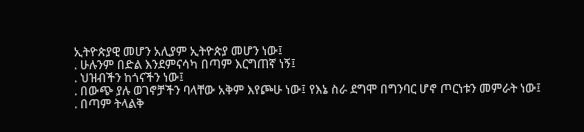ኢትዮጵያዊ መሆን አሊያም ኢትዮጵያ መሆን ነው፤
. ሁሉንም በድል እንደምናሳካ በጣም እርግጠኛ ነኝ፤
. ህዝብችን ከጎናችን ነው፤
. በውጭ ያሉ ወገኖቻችን ባላቸው አቅም እየጮሁ ነው፤ የእኔ ስራ ደግሞ በግንባር ሆኖ ጦርነቱን መምራት ነው፤
. በጣም ትላልቅ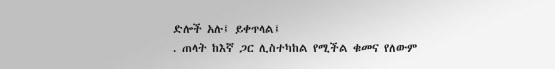ድሎች አሉ፤ ይቀጥላል፤
. ጠላት ከእኛ ጋር ሊስተካከል የሚችል ቁመና የለውም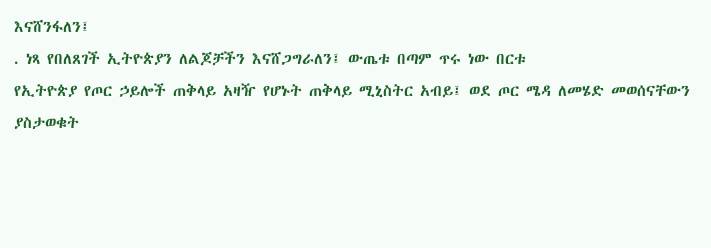እናሸንፋለን፤
. ነጻ የበለጸገች ኢትዮጵያን ለልጆቻችን እናሸጋግራለን፤ ውጤቱ በጣም ጥሩ ነው በርቱ
የኢትዮጵያ የጦር ኃይሎች ጠቅላይ አዛዥ የሆኑት ጠቅላይ ሚኒስትር አብይ፤ ወደ ጦር ሜዳ ለመሄድ መወሰናቸውን ያስታወቁት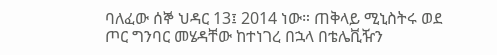ባለፈው ሰኞ ህዳር 13፤ 2014 ነው። ጠቅላይ ሚኒስትሩ ወደ ጦር ግንባር መሄዳቸው ከተነገረ በኋላ በቴሌቪዥን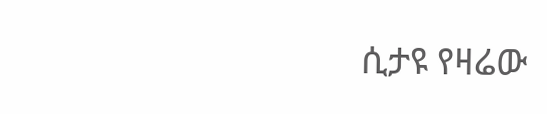ሲታዩ የዛሬው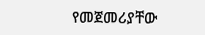የመጀመሪያቸው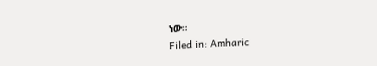ነው።
Filed in: Amharic